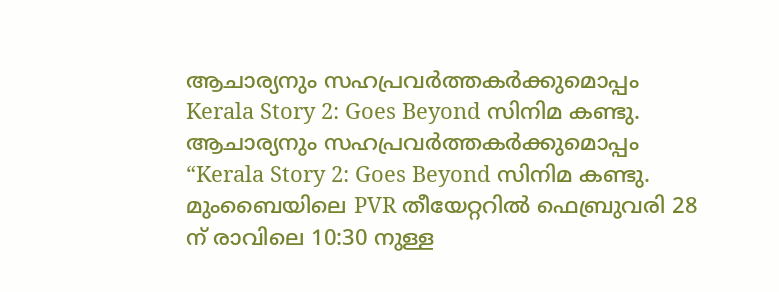ആചാര്യനും സഹപ്രവർത്തകർക്കുമൊപ്പം Kerala Story 2: Goes Beyond സിനിമ കണ്ടു.
ആചാര്യനും സഹപ്രവർത്തകർക്കുമൊപ്പം “Kerala Story 2: Goes Beyond സിനിമ കണ്ടു. മുംബൈയിലെ PVR തീയേറ്ററിൽ ഫെബ്രുവരി 28 ന് രാവിലെ 10:30 നുള്ള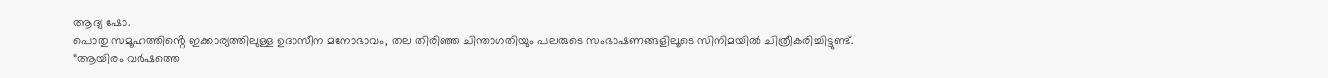ആദ്യ ഷോ.
പൊതു സമൂഹത്തിൻ്റെ ഇക്കാര്യത്തിലുള്ള ഉദാസീന മനോഭാവം, തല തിരിഞ്ഞ ചിന്താഗതിയും പലരുടെ സംഭാഷണങ്ങളിലൂടെ സിനിമയിൽ ചിത്രീകരിച്ചിട്ടുണ്ട്.
“ആയിരം വർഷത്തെ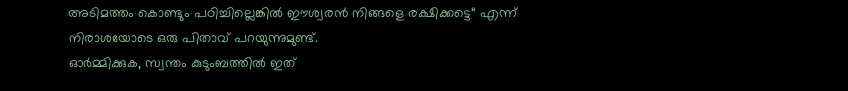അടിമത്തം കൊണ്ടും പഠിച്ചില്ലെങ്കിൽ ഈശ്വരൻ നിങ്ങളെ രക്ഷിക്കട്ടെ“ എന്ന് നിരാശയോടെ ഒരു പിതാവ് പറയുന്നുമുണ്ട്.
ഓർമ്മിക്കുക, സ്വന്തം കുടുംബത്തിൽ ഇത്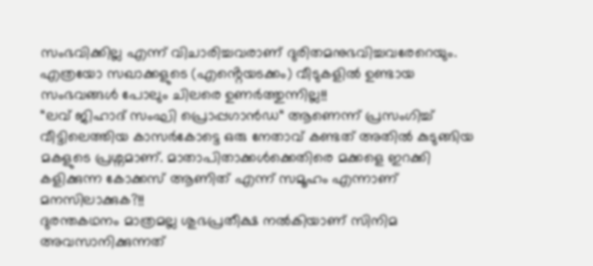സംഭവിക്കില്ല എന്ന് വിചാരിച്ചവരാണ് ദുരിതമനുഭവിച്ചവരേറെയും.
എത്രയോ സഖാക്കളുടെ (എൻ്റെയടക്കം) വീടുകളിൽ ഉണ്ടായ സംഭവങ്ങൾ പോലും ചിലരെ ഉണർത്തുന്നില്ല!!
“ലവ് ജിഹാദ് സംഘി പ്രൊപ്പഗാൻഡ“ ആണെന്ന് പ്രസംഗിച്ച് വീട്ടിലെത്തിയ കാസർകോട്ടെ ഒരു നേതാവ് കണ്ടത് അതിൽ കുടുങ്ങിയ മകളുടെ പ്രശ്നമാണ്. മാതാപിതാക്കൾക്കെതിരെ മക്കളെ ഇറക്കി കളിക്കുന്ന കോക്കസ് ആണിത് എന്ന് സമൂഹം എന്നാണ് മനസിലാക്കുക?!!
ദുരന്തകഥനം മാത്രമല്ല ശുഭപ്രതീക്ഷ നൽകിയാണ് സിനിമ അവസാനിക്കുന്നത്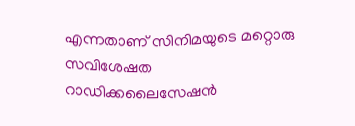എന്നതാണ് സിനിമയുടെ മറ്റൊരു സവിശേഷത
റാഡിക്കലൈസേഷൻ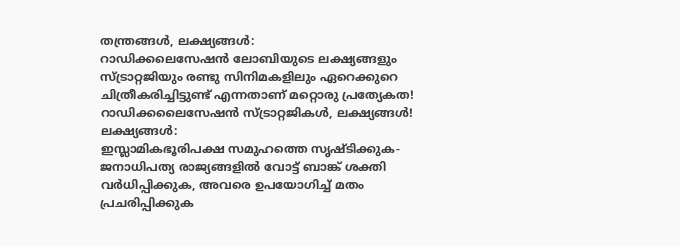തന്ത്രങ്ങൾ, ലക്ഷ്യങ്ങൾ:
റാഡിക്കലെസേഷൻ ലോബിയുടെ ലക്ഷ്യങ്ങളും സ്ട്രാറ്റജിയും രണ്ടു സിനിമകളിലും ഏറെക്കുറെ ചിത്രീകരിച്ചിട്ടുണ്ട് എന്നതാണ് മറ്റൊരു പ്രത്യേകത!
റാഡിക്കലൈസേഷൻ സ്ട്രാറ്റജികൾ, ലക്ഷ്യങ്ങൾ!
ലക്ഷ്യങ്ങൾ:
ഇസ്ലാമികഭൂരിപക്ഷ സമുഹത്തെ സൃഷ്ടിക്കുക- ജനാധിപത്യ രാജ്യങ്ങളിൽ വോട്ട് ബാങ്ക് ശക്തി വർധിപ്പിക്കുക, അവരെ ഉപയോഗിച്ച് മതം പ്രചരിപ്പിക്കുക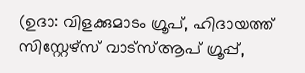(ഉദാ: വിളക്കുമാടം ഗ്രൂപ്, ഹിദായത്ത് സിസ്റ്റേഴ്സ് വാട്സ്ആപ് ഗ്രൂപ്പ്,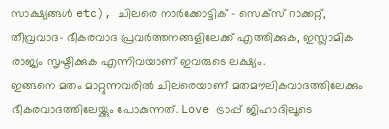സാക്ഷ്യങ്ങൾ etc), ചിലരെ നാർക്കോട്ടിക് – സെക്സ് റാക്കറ്റ്, തീവ്രവാദ- ഭീകരവാദ പ്രവർത്തനങ്ങളിലേക്ക് എത്തിക്കുക, ഇസ്ലാമിക രാജ്യം സൃഷ്ടിക്കുക എന്നിവയാണ് ഇവരുടെ ലക്ഷ്യം.
ഇങ്ങനെ മതം മാറ്റുന്നവരിൽ ചിലരെയാണ് മതമൗലികവാദത്തിലേക്കും ഭീകരവാദത്തിലേയ്ക്കും പോകുന്നത്. Love ട്രാപ്പ് ജിഹാദിലൂടെ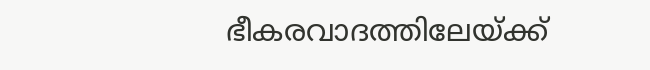ഭീകരവാദത്തിലേയ്ക്ക്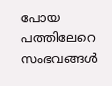പോയ പത്തിലേറെ സംഭവങ്ങൾ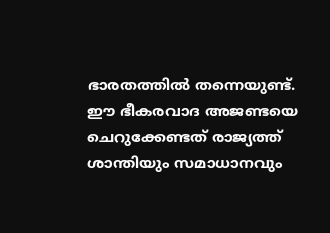ഭാരതത്തിൽ തന്നെയുണ്ട്.
ഈ ഭീകരവാദ അജണ്ടയെ ചെറുക്കേണ്ടത് രാജ്യത്ത് ശാന്തിയും സമാധാനവും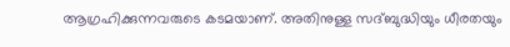ആഗ്രഹിക്കുന്നവരുടെ കടമയാണ്. അതിനുള്ള സദ്ബുദ്ധിയും ധീരതയും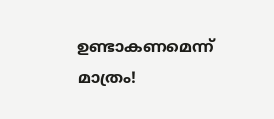ഉണ്ടാകണമെന്ന് മാത്രം!